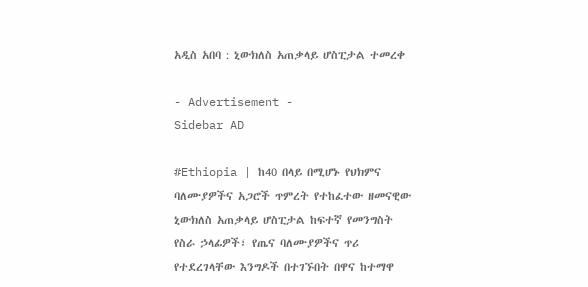አዲስ አበባ : ኒውክለስ አጠቃላይ ሆስፒታል ተመረቀ

- Advertisement -
Sidebar AD

#Ethiopia | ከ40 በላይ በሚሆኑ የህክምና ባለሙያዎችና አጋሮች ጥምረት የተከፈተው ዘመናዊው ኒውክለስ አጠቃላይ ሆስፒታል ከፍተኛ የመንግስት የስራ ኃላፊዎች፣ የጤና ባለሙያዎችና ጥሪ የተደረገላቸው እንግዶች በተገኙበት በዋና ከተማዋ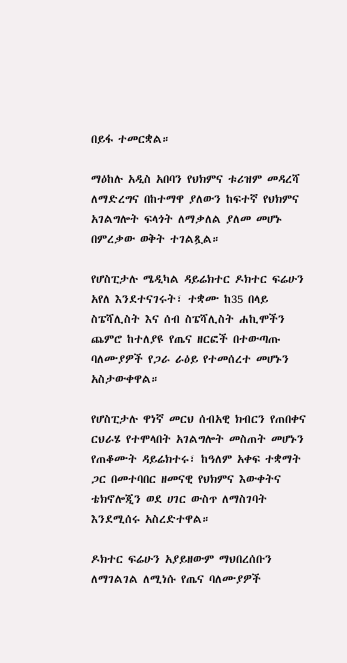በይፋ ተመርቋል።

ማዕከሉ አዲስ አበባን የህክምና ቱሪዝም መዳረሻ ለማድረግና በከተማዋ ያለውን ከፍተኛ የህክምና አገልግሎት ፍላጎት ለማቃለል ያለመ መሆኑ በምረቃው ወቅት ተገልጿል።

የሆስፒታሉ ሜዲካል ዳይሬክተር ዶክተር ፍሬሁን አየለ እንደተናገሩት፣ ተቋሙ ከ35 በላይ ስፔሻሊስት እና ሰብ ስፔሻሊስት ሐኪሞችን ጨምሮ ከተለያዩ የጤና ዘርፎች በተውጣጡ ባለሙያዎች የጋራ ራዕይ የተመሰረተ መሆኑን አስታውቀዋል።

የሆስፒታሉ ዋነኛ መርህ ሰብአዊ ክብርን የጠበቀና ርህራሄ የተሞላበት አገልግሎት መስጠት መሆኑን የጠቆሙት ዳይሬክተሩ፣ ከዓለም አቀፍ ተቋማት ጋር በመተባበር ዘመናዊ የህክምና እውቀትና ቴክኖሎጂን ወደ ሀገር ውስጥ ለማስገባት እንደሚሰሩ አስረድተዋል።

ዶክተር ፍሬሁን አያይዘውም ማህበረሰቡን ለማገልገል ለሚነሱ የጤና ባለሙያዎች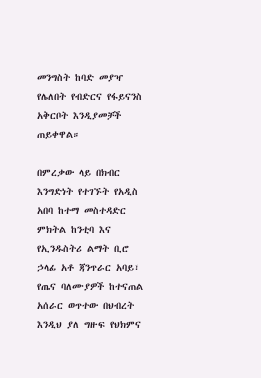መንግስት ከባድ መያዣ የሌለበት የብድርና የፋይናንስ አቅርቦት እንዲያመቻች ጠይቀዋል።

በምረቃው ላይ በክብር እንግድነት የተገኙት የአዲስ አበባ ከተማ መስተዳድር ምክትል ከንቲባ እና የኢንዱስትሪ ልማት ቢሮ ኃላፊ አቶ ጃንጥራር አባይ፣ የጤና ባለሙያዎች ከተናጠል አሰራር ወጥተው በህብረት እንዲህ ያለ ግዙፍ የህክምና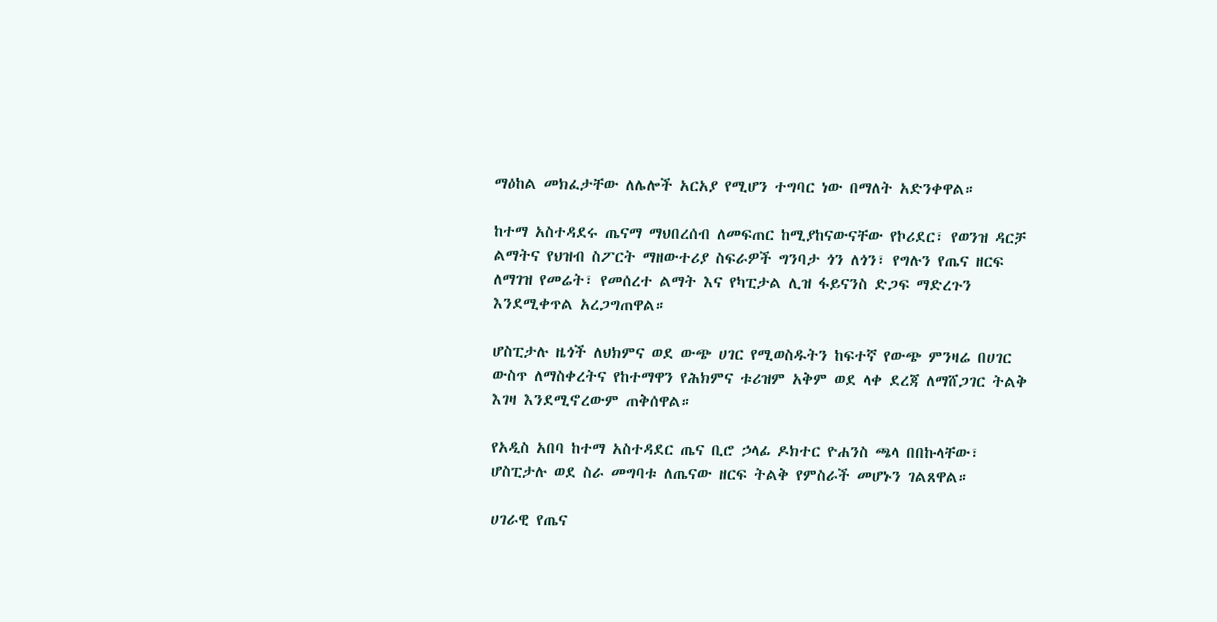ማዕከል መክፈታቸው ለሌሎች አርአያ የሚሆን ተግባር ነው በማለት አድንቀዋል።

ከተማ አስተዳደሩ ጤናማ ማህበረሰብ ለመፍጠር ከሚያከናውናቸው የኮሪደር፣ የወንዝ ዳርቻ ልማትና የህዝብ ስፖርት ማዘውተሪያ ስፍራዎች ግንባታ ጎን ለጎን፣ የግሉን የጤና ዘርፍ ለማገዝ የመሬት፣ የመሰረተ ልማት እና የካፒታል ሊዝ ፋይናንስ ድጋፍ ማድረጉን እንደሚቀጥል አረጋግጠዋል።

ሆስፒታሉ ዜጎች ለህክምና ወደ ውጭ ሀገር የሚወስዱትን ከፍተኛ የውጭ ምንዛሬ በሀገር ውስጥ ለማስቀረትና የከተማዋን የሕክምና ቱሪዝም አቅም ወደ ላቀ ደረጃ ለማሸጋገር ትልቅ እገዛ እንደሚኖረውም ጠቅሰዋል።

የአዲስ አበባ ከተማ አስተዳደር ጤና ቢሮ ኃላፊ ዶክተር ዮሐንስ ጫላ በበኩላቸው፣ ሆስፒታሉ ወደ ስራ መግባቱ ለጤናው ዘርፍ ትልቅ የምስራች መሆኑን ገልጸዋል።

ሀገራዊ የጤና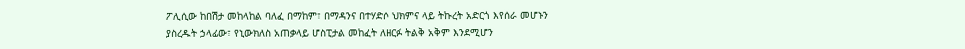ፖሊሲው ከበሽታ መከላከል ባለፈ በማከም፣ በማዳንና በተሃድሶ ህክምና ላይ ትኩረት አድርጎ እየሰራ መሆኑን ያስረዱት ኃላፊው፣ የኒውክለስ አጠቃላይ ሆስፒታል መከፈት ለዘርፉ ትልቅ አቅም እንደሚሆን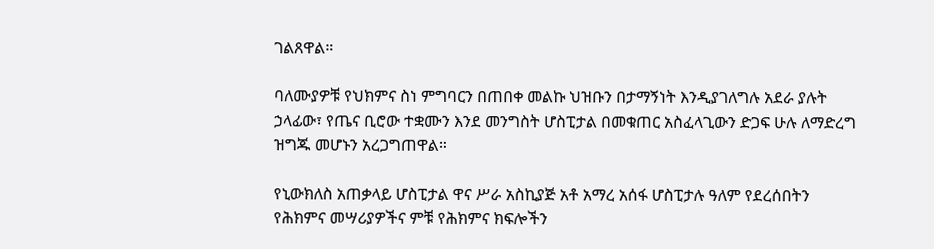ገልጸዋል።

ባለሙያዎቹ የህክምና ስነ ምግባርን በጠበቀ መልኩ ህዝቡን በታማኝነት እንዲያገለግሉ አደራ ያሉት ኃላፊው፣ የጤና ቢሮው ተቋሙን እንደ መንግስት ሆስፒታል በመቁጠር አስፈላጊውን ድጋፍ ሁሉ ለማድረግ ዝግጁ መሆኑን አረጋግጠዋል።

የኒውክለስ አጠቃላይ ሆስፒታል ዋና ሥራ አስኪያጅ አቶ አማረ አሰፋ ሆስፒታሉ ዓለም የደረሰበትን የሕክምና መሣሪያዎችና ምቹ የሕክምና ክፍሎችን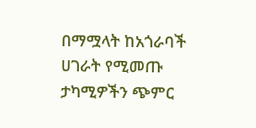በማሟላት ከአጎራባች ሀገራት የሚመጡ ታካሚዎችን ጭምር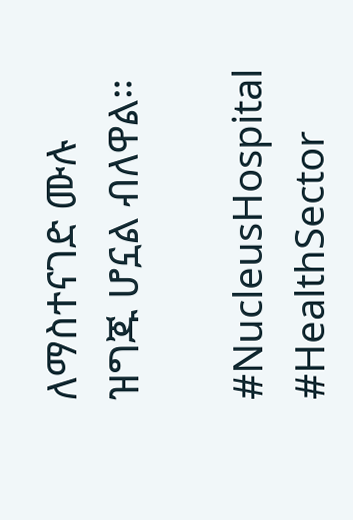ለማስተናገድ ሙሉ ዝግጁ ሆኗል ብለዋል።

#NucleusHospital #HealthSector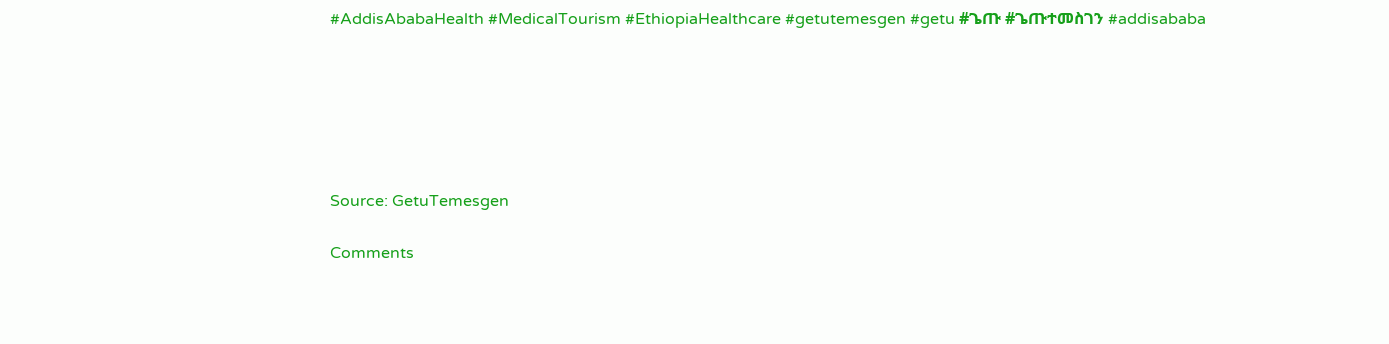#AddisAbabaHealth #MedicalTourism #EthiopiaHealthcare #getutemesgen #getu #ጌጡ #ጌጡተመስገን #addisababa






Source: GetuTemesgen

Comments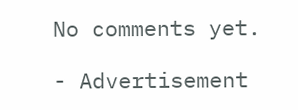No comments yet.

- Advertisement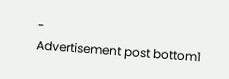-
Advertisement post bottom1